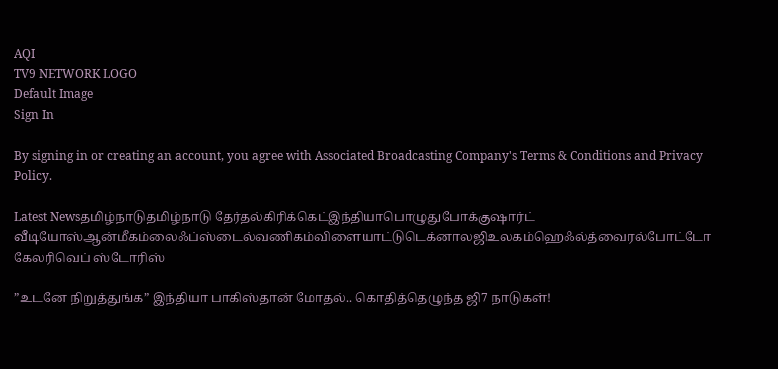AQI
TV9 NETWORK LOGO
Default Image
Sign In

By signing in or creating an account, you agree with Associated Broadcasting Company's Terms & Conditions and Privacy Policy.

Latest Newsதமிழ்நாடுதமிழ்நாடு தேர்தல்கிரிக்கெட்இந்தியாபொழுதுபோக்குஷார்ட் வீடியோஸ்ஆன்மீகம்லைஃப்ஸ்டைல்வணிகம்விளையாட்டுடெக்னாலஜிஉலகம்ஹெஃல்த்வைரல்போட்டோ கேலரிவெப் ஸ்டோரிஸ்

”உடனே நிறுத்துங்க” இந்தியா பாகிஸ்தான் மோதல்.. கொதித்தெழுந்த ஜி7 நாடுகள்!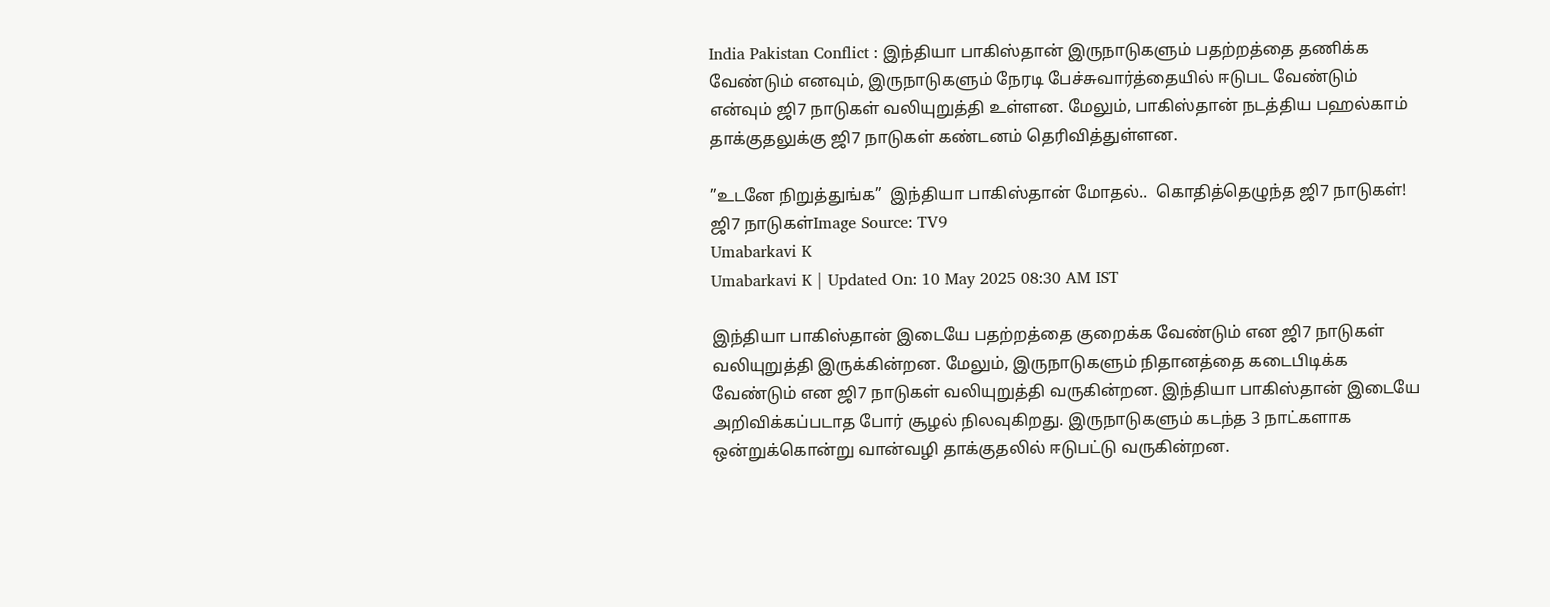India Pakistan Conflict : இந்தியா பாகிஸ்தான் இருநாடுகளும் பதற்றத்தை தணிக்க வேண்டும் எனவும், இருநாடுகளும் நேரடி பேச்சுவார்த்தையில் ஈடுபட வேண்டும் என்வும் ஜி7 நாடுகள் வலியுறுத்தி உள்ளன. மேலும், பாகிஸ்தான் நடத்திய பஹல்காம் தாக்குதலுக்கு ஜி7 நாடுகள் கண்டனம் தெரிவித்துள்ளன.

”உடனே நிறுத்துங்க”  இந்தியா பாகிஸ்தான் மோதல்..  கொதித்தெழுந்த ஜி7 நாடுகள்!
ஜி7 நாடுகள்Image Source: TV9
Umabarkavi K
Umabarkavi K | Updated On: 10 May 2025 08:30 AM IST

இந்தியா பாகிஸ்தான் இடையே பதற்றத்தை குறைக்க வேண்டும் என ஜி7 நாடுகள் வலியுறுத்தி இருக்கின்றன. மேலும், இருநாடுகளும் நிதானத்தை கடைபிடிக்க வேண்டும் என ஜி7 நாடுகள் வலியுறுத்தி வருகின்றன. இந்தியா பாகிஸ்தான் இடையே அறிவிக்கப்படாத போர் சூழல் நிலவுகிறது. இருநாடுகளும் கடந்த 3 நாட்களாக ஒன்றுக்கொன்று வான்வழி தாக்குதலில் ஈடுபட்டு வருகின்றன.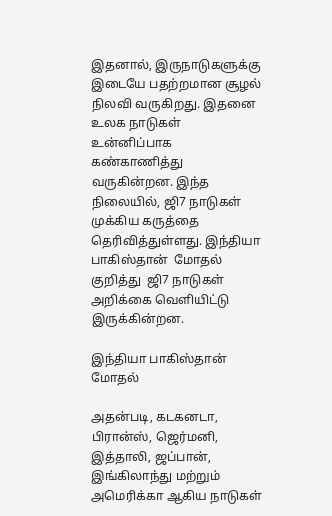இதனால், இருநாடுகளுக்கு இடையே பதற்றமான சூழல் நிலவி வருகிறது. இதனை உலக நாடுகள்  உன்னிப்பாக கண்காணித்து வருகின்றன. இந்த நிலையில், ஜி7 நாடுகள் முக்கிய கருத்தை தெரிவித்துள்ளது. இந்தியா பாகிஸ்தான்  மோதல் குறித்து  ஜி7 நாடுகள் அறிக்கை வெளியிட்டு இருக்கின்றன.

இந்தியா பாகிஸ்தான் மோதல்

அதன்படி, கடகனடா, பிரான்ஸ், ஜெர்மனி, இத்தாலி, ஜப்பான், இங்கிலாந்து மற்றும் அமெரிக்கா ஆகிய நாடுகள்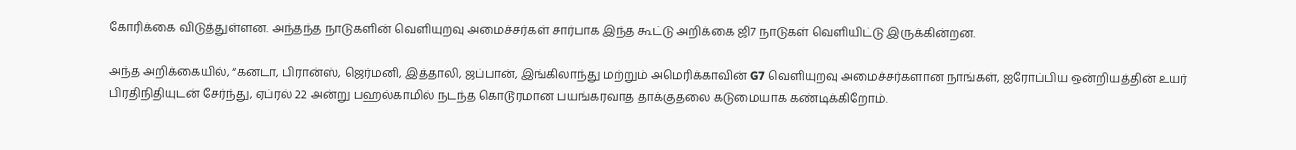கோரிக்கை விடுத்துள்ளன. அந்தந்த நாடுகளின் வெளியுறவு அமைச்சர்கள் சார்பாக இந்த கூட்டு அறிக்கை ஜி7 நாடுகள் வெளியிட்டு இருக்கின்றன.

அந்த அறிக்கையில், “கனடா, பிரான்ஸ், ஜெர்மனி, இத்தாலி, ஜப்பான், இங்கிலாந்து மற்றும் அமெரிக்காவின் G7 வெளியுறவு அமைச்சர்களான நாங்கள், ஐரோப்பிய ஒன்றியத்தின் உயர் பிரதிநிதியுடன் சேர்ந்து, ஏப்ரல் 22 அன்று பஹல்காமில் நடந்த கொடூரமான பயங்கரவாத தாக்குதலை கடுமையாக கண்டிக்கிறோம்.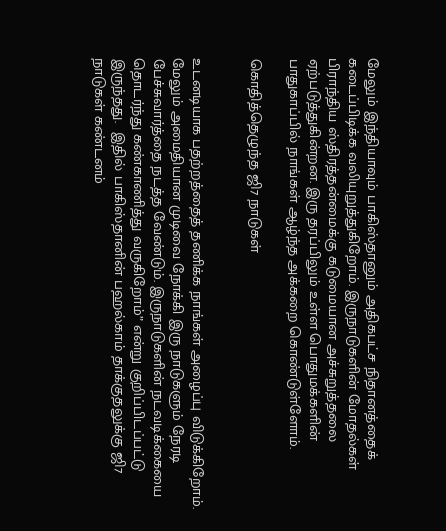மேலும் இந்தியாவும் பாகிஸ்தானும் அதிகபட்ச நிதானத்தைக் கடைப்பிடிக்க வலியுறுத்துகிறோம். இருநாடுகளின் மோதல்கள் பிராந்திய ஸ்திரத்தன்மைக்கு கடுமையான அச்சுறுத்தலை ஏற்படுத்துகின்றன. இரு தரப்பிலும் உள்ள பொதுமக்களின் பாதுகாப்பில் நாங்கள் ஆழ்ந்த அக்கறை கொண்டுள்ளோம்.

கொதித்தெழுந்த ஜி7 நாடுகள்


உடனடியாக பதற்றத்தைத் தணிக்க நாங்கள் அழைப்பு விடுக்கிறோம். மேலும் அமைதியான முடிவை நோக்கி இரு நாடுகளும் நேரடி பேச்சுவார்த்தை நடத்த வேண்டும். இருநாடுகளின் நடவடிக்கையை தொடர்ந்து கண்காணித்து வருகிறோம்” என்று குறிப்பிடப்பட்டு இருந்தது.  இதில் பாகிஸ்தானின் பஹல்காம் தாக்குதலுக்கு ஜி7 நாடுகள் கண்டனம்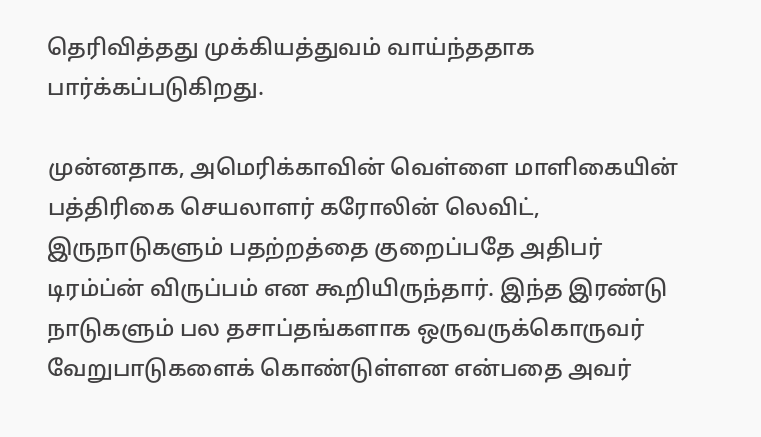தெரிவித்தது முக்கியத்துவம் வாய்ந்ததாக பார்க்கப்படுகிறது.

முன்னதாக, அமெரிக்காவின் வெள்ளை மாளிகையின் பத்திரிகை செயலாளர் கரோலின் லெவிட், இருநாடுகளும் பதற்றத்தை குறைப்பதே அதிபர் டிரம்ப்ன் விருப்பம் என கூறியிருந்தார். இந்த இரண்டு நாடுகளும் பல தசாப்தங்களாக ஒருவருக்கொருவர் வேறுபாடுகளைக் கொண்டுள்ளன என்பதை அவர்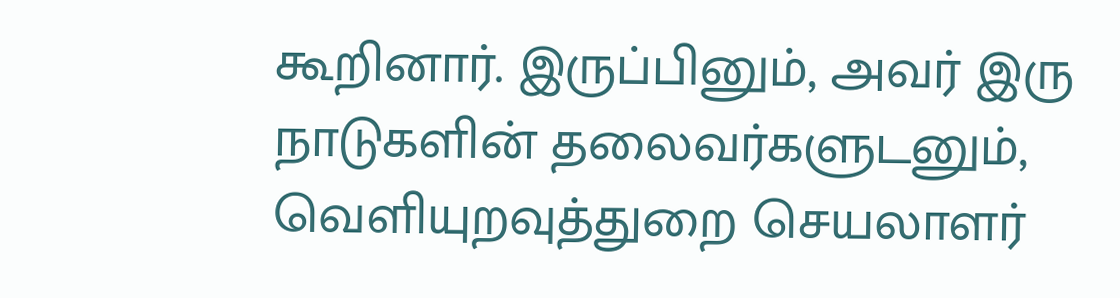கூறினார். இருப்பினும், அவர் இரு நாடுகளின் தலைவர்களுடனும், வெளியுறவுத்துறை செயலாளர்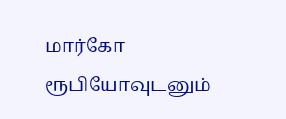மார்கோ ரூபியோவுடனும்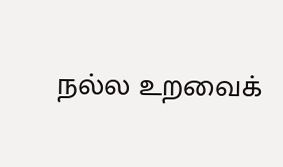நல்ல உறவைக்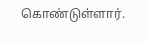கொண்டுள்ளார்.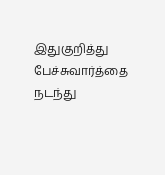இதுகுறித்து பேச்சுவார்த்தை நடந்து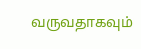வருவதாகவும்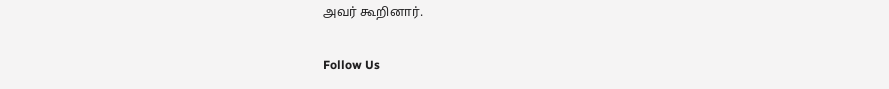அவர் கூறினார்.

Follow Us